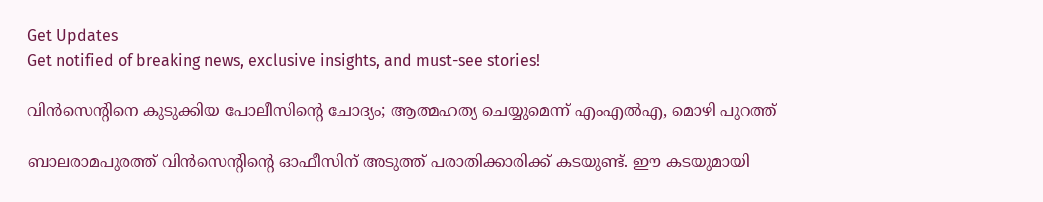Get Updates
Get notified of breaking news, exclusive insights, and must-see stories!

വിന്‍സെന്റിനെ കുടുക്കിയ പോലീസിന്റെ ചോദ്യം; ആത്മഹത്യ ചെയ്യുമെന്ന് എംഎല്‍എ, മൊഴി പുറത്ത്

ബാലരാമപുരത്ത് വിന്‍സെന്റിന്റെ ഓഫീസിന് അടുത്ത് പരാതിക്കാരിക്ക് കടയുണ്ട്. ഈ കടയുമായി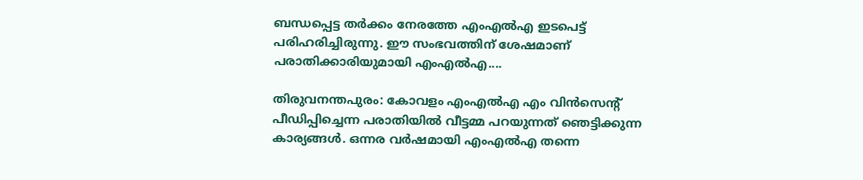ബന്ധപ്പെട്ട തര്‍ക്കം നേരത്തേ എംഎല്‍എ ഇടപെട്ട് പരിഹരിച്ചിരുന്നു. ഈ സംഭവത്തിന് ശേഷമാണ് പരാതിക്കാരിയുമായി എംഎല്‍എ....

തിരുവനന്തപുരം: കോവളം എംഎല്‍എ എം വിന്‍സെന്റ് പീഡിപ്പിച്ചെന്ന പരാതിയില്‍ വീട്ടമ്മ പറയുന്നത് ഞെട്ടിക്കുന്ന കാര്യങ്ങള്‍. ഒന്നര വര്‍ഷമായി എംഎല്‍എ തന്നെ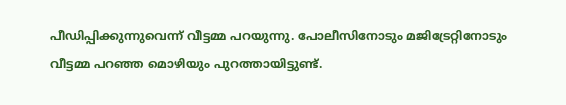പീഡിപ്പിക്കുന്നുവെന്ന് വീട്ടമ്മ പറയുന്നു. പോലീസിനോടും മജിട്രേറ്റിനോടും വീട്ടമ്മ പറഞ്ഞ മൊഴിയും പുറത്തായിട്ടുണ്ട്.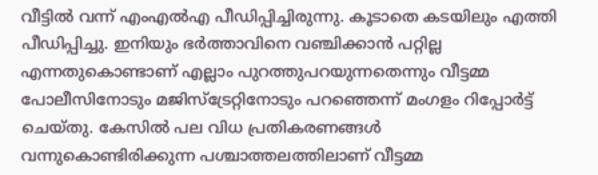വീട്ടില്‍ വന്ന് എംഎല്‍എ പീഡിപ്പിച്ചിരുന്നു. കൂടാതെ കടയിലും എത്തി പീഡിപ്പിച്ചു. ഇനിയും ഭര്‍ത്താവിനെ വഞ്ചിക്കാന്‍ പറ്റില്ല എന്നതുകൊണ്ടാണ് എല്ലാം പുറത്തുപറയുന്നതെന്നും വീട്ടമ്മ പോലീസിനോടും മജിസ്‌ട്രേറ്റിനോടും പറഞ്ഞെന്ന് മംഗളം റിപ്പോര്‍ട്ട് ചെയ്തു. കേസില്‍ പല വിധ പ്രതികരണങ്ങള്‍ വന്നുകൊണ്ടിരിക്കുന്ന പശ്ചാത്തലത്തിലാണ് വീട്ടമ്മ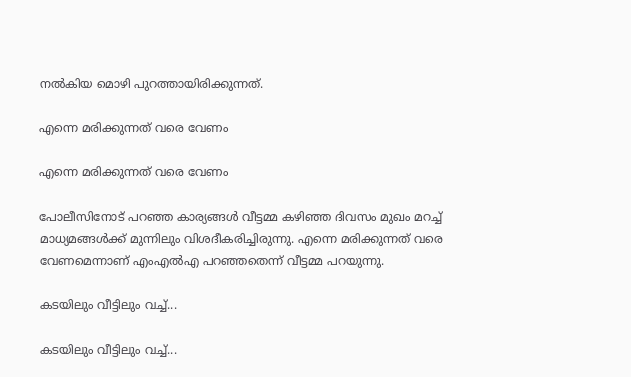നല്‍കിയ മൊഴി പുറത്തായിരിക്കുന്നത്.

എന്നെ മരിക്കുന്നത് വരെ വേണം

എന്നെ മരിക്കുന്നത് വരെ വേണം

പോലീസിനോട് പറഞ്ഞ കാര്യങ്ങള്‍ വീട്ടമ്മ കഴിഞ്ഞ ദിവസം മുഖം മറച്ച് മാധ്യമങ്ങള്‍ക്ക് മുന്നിലും വിശദീകരിച്ചിരുന്നു. എന്നെ മരിക്കുന്നത് വരെ വേണമെന്നാണ് എംഎല്‍എ പറഞ്ഞതെന്ന് വീട്ടമ്മ പറയുന്നു.

കടയിലും വീട്ടിലും വച്ച്...

കടയിലും വീട്ടിലും വച്ച്...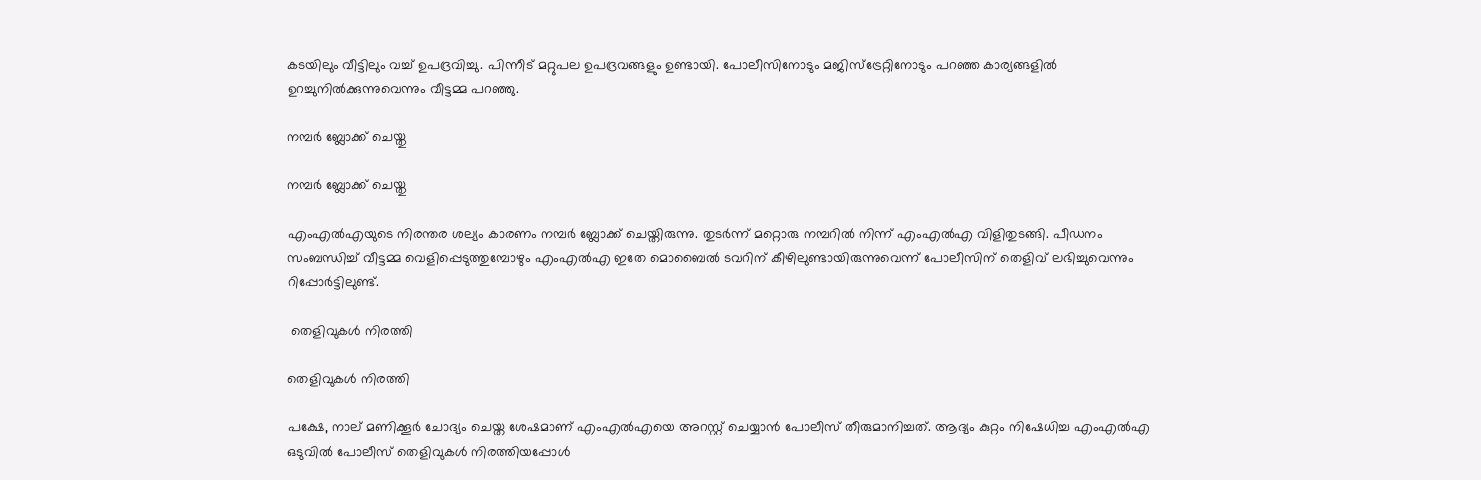കടയിലും വീട്ടിലും വച്ച് ഉപദ്രവിച്ചു. പിന്നീട് മറ്റുപല ഉപദ്രവങ്ങളും ഉണ്ടായി. പോലീസിനോടും മജിസ്‌ട്രേറ്റിനോടും പറഞ്ഞ കാര്യങ്ങളില്‍ ഉറച്ചുനില്‍ക്കുന്നുവെന്നും വീട്ടമ്മ പറഞ്ഞു.

നമ്പര്‍ ബ്ലോക്ക് ചെയ്തു

നമ്പര്‍ ബ്ലോക്ക് ചെയ്തു

എംഎല്‍എയുടെ നിരന്തര ശല്യം കാരണം നമ്പര്‍ ബ്ലോക്ക് ചെയ്തിരുന്നു. തുടര്‍ന്ന് മറ്റൊരു നമ്പറില്‍ നിന്ന് എംഎല്‍എ വിളിതുടങ്ങി. പീഡനം സംബന്ധിച്ച് വീട്ടമ്മ വെളിപ്പെടുത്തുമ്പോഴും എംഎല്‍എ ഇതേ മൊബൈല്‍ ടവറിന് കീഴിലുണ്ടായിരുന്നുവെന്ന് പോലീസിന് തെളിവ് ലഭിച്ചുവെന്നും റിപ്പോര്‍ട്ടിലുണ്ട്.

 തെളിവുകള്‍ നിരത്തി

തെളിവുകള്‍ നിരത്തി

പക്ഷേ, നാല് മണിക്കൂര്‍ ചോദ്യം ചെയ്ത ശേഷമാണ് എംഎല്‍എയെ അറസ്റ്റ് ചെയ്യാന്‍ പോലീസ് തീരുമാനിച്ചത്. ആദ്യം കുറ്റം നിഷേധിച്ച എംഎല്‍എ ഒടുവില്‍ പോലീസ് തെളിവുകള്‍ നിരത്തിയപ്പോള്‍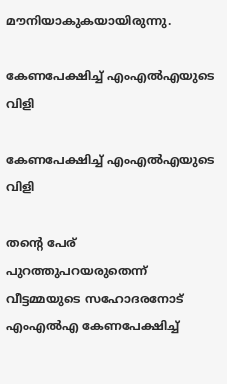മൗനിയാകുകയായിരുന്നു.

കേണപേക്ഷിച്ച് എംഎല്‍എയുടെ വിളി

കേണപേക്ഷിച്ച് എംഎല്‍എയുടെ വിളി

തന്റെ പേര് പുറത്തുപറയരുതെന്ന് വീട്ടമ്മയുടെ സഹോദരനോട് എംഎല്‍എ കേണപേക്ഷിച്ച്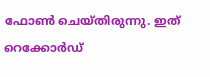ഫോണ്‍ ചെയ്തിരുന്നു. ഇത് റെക്കോര്‍ഡ്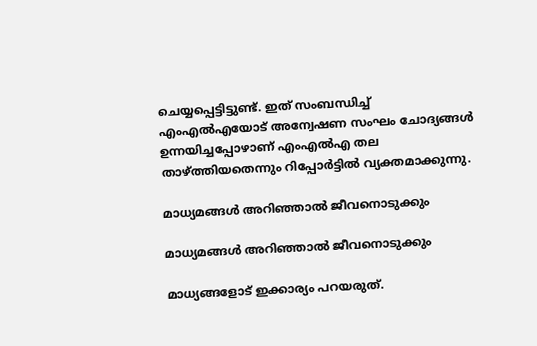ചെയ്യപ്പെട്ടിട്ടുണ്ട്. ഇത് സംബന്ധിച്ച് എംഎല്‍എയോട് അന്വേഷണ സംഘം ചോദ്യങ്ങള്‍ ഉന്നയിച്ചപ്പോഴാണ് എംഎല്‍എ തല താഴ്ത്തിയതെന്നും റിപ്പോര്‍ട്ടില്‍ വ്യക്തമാക്കുന്നു.

മാധ്യമങ്ങള്‍ അറിഞ്ഞാല്‍ ജീവനൊടുക്കും

മാധ്യമങ്ങള്‍ അറിഞ്ഞാല്‍ ജീവനൊടുക്കും

മാധ്യങ്ങളോട് ഇക്കാര്യം പറയരുത്.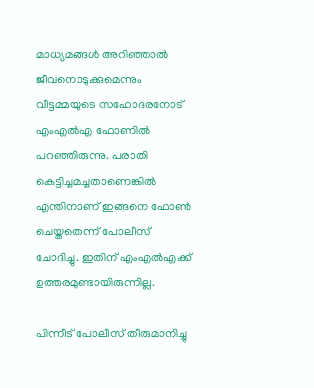മാധ്യമങ്ങള്‍ അറിഞ്ഞാല്‍ ജീവനൊടുക്കുമെന്നും വീട്ടമ്മയുടെ സഹോദരനോട് എംഎല്‍എ ഫോണില്‍ പറഞ്ഞിരുന്നു. പരാതി കെട്ടിച്ചമച്ചതാണെങ്കില്‍ എന്തിനാണ് ഇങ്ങനെ ഫോണ്‍ ചെയ്തതെന്ന് പോലീസ് ചോദിച്ചു. ഇതിന് എംഎല്‍എക്ക് ഉത്തരമുണ്ടായിരുന്നില്ല.

പിന്നീട് പോലീസ് തീരുമാനിച്ചു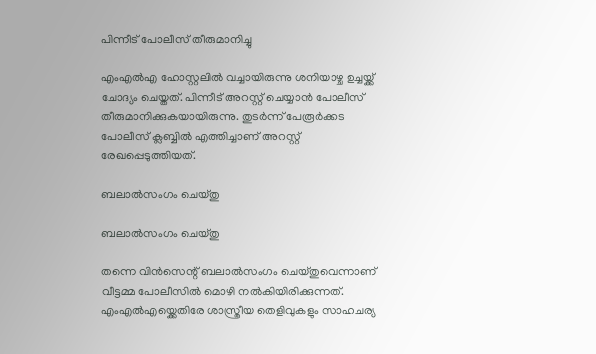പിന്നീട് പോലീസ് തീരുമാനിച്ചു

എംഎല്‍എ ഹോസ്റ്റലില്‍ വച്ചായിരുന്നു ശനിയാഴ്ച ഉച്ചയ്ക്ക് ചോദ്യം ചെയ്തത്. പിന്നീട് അറസ്റ്റ് ചെയ്യാന്‍ പോലീസ് തീരുമാനിക്കുകയായിരുന്നു. തുടര്‍ന്ന് പേരൂര്‍ക്കട പോലീസ് ക്ലബ്ബില്‍ എത്തിച്ചാണ് അറസ്റ്റ് രേഖപ്പെടുത്തിയത്.

ബലാല്‍സംഗം ചെയ്തു

ബലാല്‍സംഗം ചെയ്തു

തന്നെ വിന്‍സെന്റ് ബലാല്‍സംഗം ചെയ്തുവെന്നാണ് വീട്ടമ്മ പോലീസില്‍ മൊഴി നല്‍കിയിരിക്കുന്നത്. എംഎല്‍എയ്ക്കെതിരേ ശാസ്ത്രീയ തെളിവുകളും സാഹചര്യ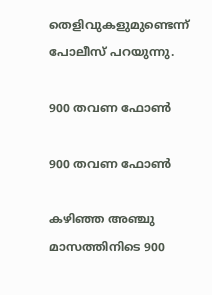തെളിവുകളുമുണ്ടെന്ന് പോലീസ് പറയുന്നു.

900 തവണ ഫോണ്‍

900 തവണ ഫോണ്‍

കഴിഞ്ഞ അഞ്ചു മാസത്തിനിടെ 900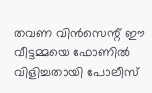തവണ വിന്‍സെന്റ് ഈ വീട്ടമ്മയെ ഫോണില്‍ വിളിച്ചതായി പോലീസ്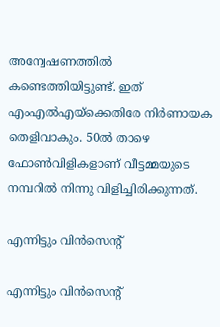അന്വേഷണത്തില്‍ കണ്ടെത്തിയിട്ടുണ്ട്. ഇത് എംഎല്‍എയ്ക്കെതിരേ നിര്‍ണായക തെളിവാകും. 50ല്‍ താഴെ ഫോണ്‍വിളികളാണ് വീട്ടമ്മയുടെ നമ്പറില്‍ നിന്നു വിളിച്ചിരിക്കുന്നത്.

എന്നിട്ടും വിന്‍സെന്റ്

എന്നിട്ടും വിന്‍സെന്റ്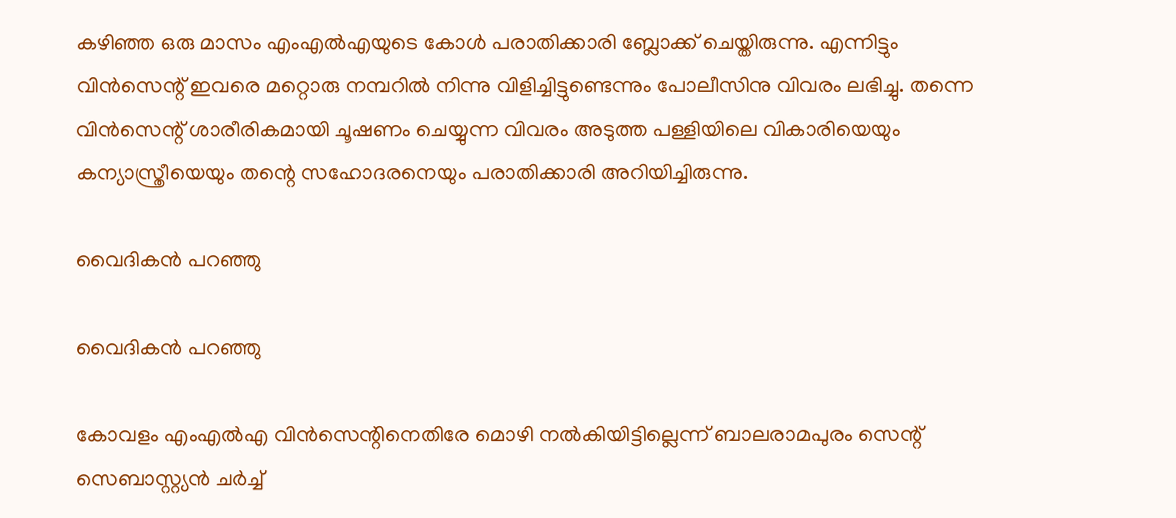കഴിഞ്ഞ ഒരു മാസം എംഎല്‍എയുടെ കോള്‍ പരാതിക്കാരി ബ്ലോക്ക് ചെയ്തിരുന്നു. എന്നിട്ടും വിന്‍സെന്റ് ഇവരെ മറ്റൊരു നമ്പറില്‍ നിന്നു വിളിച്ചിട്ടുണ്ടെന്നും പോലീസിനു വിവരം ലഭിച്ചു. തന്നെ വിന്‍സെന്റ് ശാരീരികമായി ചൂഷണം ചെയ്യുന്ന വിവരം അടുത്ത പള്ളിയിലെ വികാരിയെയും കന്യാസ്ത്രീയെയും തന്റെ സഹോദരനെയും പരാതിക്കാരി അറിയിച്ചിരുന്നു.

വൈദികന്‍ പറഞ്ഞു

വൈദികന്‍ പറഞ്ഞു

കോവളം എംഎല്‍എ വിന്‍സെന്റിനെതിരേ മൊഴി നല്‍കിയിട്ടില്ലെന്ന് ബാലരാമപുരം സെന്റ് സെബാസ്റ്റ്യന്‍ ചര്‍ച്ച്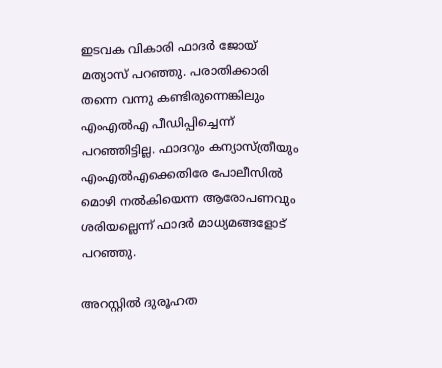ഇടവക വികാരി ഫാദര്‍ ജോയ് മത്യാസ് പറഞ്ഞു. പരാതിക്കാരി തന്നെ വന്നു കണ്ടിരുന്നെങ്കിലും എംഎല്‍എ പീഡിപ്പിച്ചെന്ന് പറഞ്ഞിട്ടില്ല. ഫാദറും കന്യാസ്ത്രീയും എംഎല്‍എക്കെതിരേ പോലീസില്‍ മൊഴി നല്‍കിയെന്ന ആരോപണവും ശരിയല്ലെന്ന് ഫാദര്‍ മാധ്യമങ്ങളോട് പറഞ്ഞു.

അറസ്റ്റില്‍ ദുരൂഹത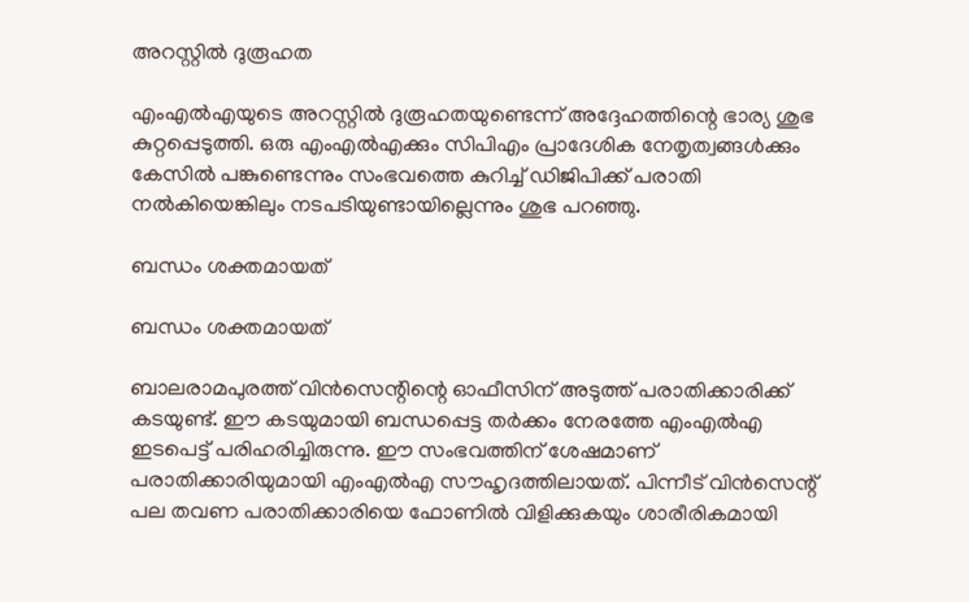അറസ്റ്റില്‍ ദുരൂഹത

എംഎല്‍എയുടെ അറസ്റ്റില്‍ ദുരൂഹതയുണ്ടെന്ന് അദ്ദേഹത്തിന്റെ ഭാര്യ ശുഭ കുറ്റപ്പെടുത്തി. ഒരു എംഎല്‍എക്കും സിപിഎം പ്രാദേശിക നേതൃത്വങ്ങള്‍ക്കും കേസില്‍ പങ്കുണ്ടെന്നും സംഭവത്തെ കുറിച്ച് ഡിജിപിക്ക് പരാതി നല്‍കിയെങ്കിലും നടപടിയുണ്ടായില്ലെന്നും ശുഭ പറഞ്ഞു.

ബന്ധം ശക്തമായത്

ബന്ധം ശക്തമായത്

ബാലരാമപുരത്ത് വിന്‍സെന്റിന്റെ ഓഫീസിന് അടുത്ത് പരാതിക്കാരിക്ക് കടയുണ്ട്. ഈ കടയുമായി ബന്ധപ്പെട്ട തര്‍ക്കം നേരത്തേ എംഎല്‍എ ഇടപെട്ട് പരിഹരിച്ചിരുന്നു. ഈ സംഭവത്തിന് ശേഷമാണ് പരാതിക്കാരിയുമായി എംഎല്‍എ സൗഹൃദത്തിലായത്. പിന്നീട് വിന്‍സെന്റ് പല തവണ പരാതിക്കാരിയെ ഫോണില്‍ വിളിക്കുകയും ശാരീരികമായി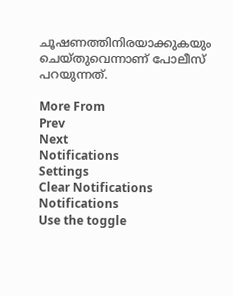ചൂഷണത്തിനിരയാക്കുകയും ചെയ്തുവെന്നാണ് പോലീസ് പറയുന്നത്.

More From
Prev
Next
Notifications
Settings
Clear Notifications
Notifications
Use the toggle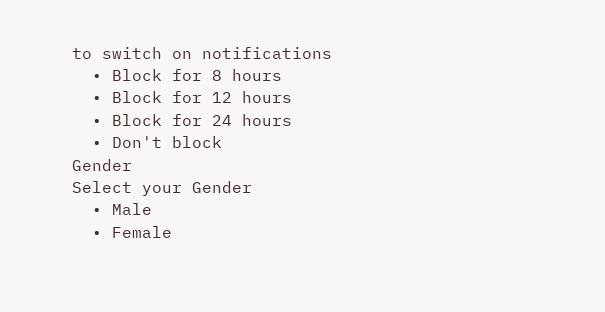to switch on notifications
  • Block for 8 hours
  • Block for 12 hours
  • Block for 24 hours
  • Don't block
Gender
Select your Gender
  • Male
  • Female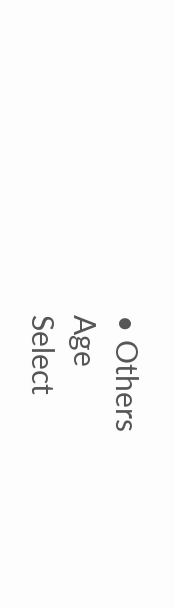• Others
Age
Select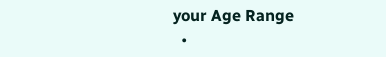your Age Range
  •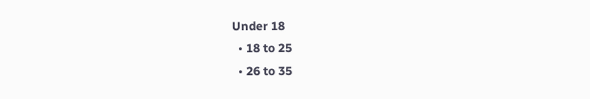Under 18
  • 18 to 25
  • 26 to 35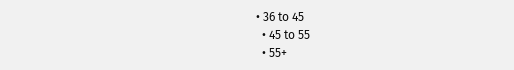• 36 to 45
  • 45 to 55
  • 55+